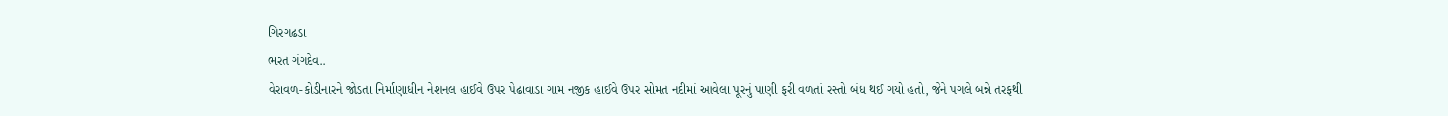ગિરગઢડા
ભરત ગંગદેવ..
વેરાવળ-કોડીનારને જોડતા નિર્માણાધીન નેશનલ હાઈવે ઉપર પેઢાવાડા ગામ નજીક હાઈવે ઉપર સોમત નદીમાં આવેલા પૂરનું પાણી ફરી વળતાં રસ્તો બંધ થઈ ગયો હતો, જેને પગલે બન્ને તરફથી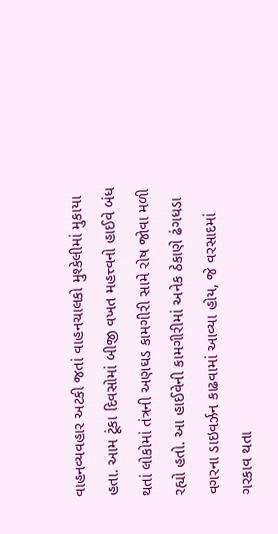વાહનવ્યવહાર અટકી જતાં વાહનચાલકો મુશ્કેલીમાં મુકાયા હતા. આમ ટૂંકા દિવસોમાં બીજી વખત મહત્ત્વનો હાઈવે બંધ થતાં લોકોમાં તંત્રની અણઘડ કામગીરી સામે રોષ જોવા મળી રહ્યો હતો. આ હાઈવેની કામગીરીમાં અનેક ઠેકાણે ઢંગધડા વગરના ડાઇવર્ઝન કાઢવામાં આવ્યા હોય, જે વરસાદમાં ગરકાવ થતા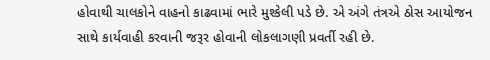હોવાથી ચાલકોને વાહનો કાઢવામાં ભારે મુશ્કેલી પડે છે. એ અંગે તંત્રએ ઠોસ આયોજન સાથે કાર્યવાહી કરવાની જરૂર હોવાની લોકલાગણી પ્રવર્તી રહી છે.